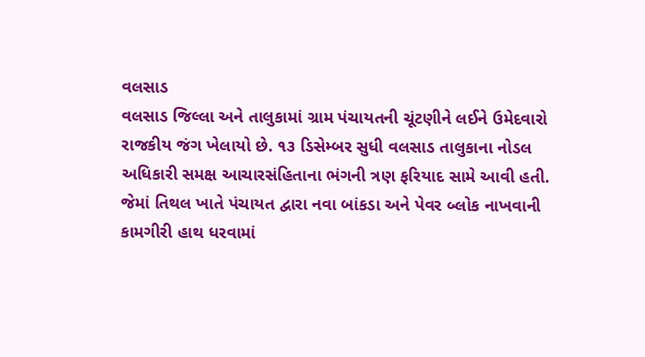વલસાડ
વલસાડ જિલ્લા અને તાલુકામાં ગ્રામ પંચાયતની ચૂંટણીને લઈને ઉમેદવારો રાજકીય જંગ ખેલાયો છે. ૧૩ ડિસેમ્બર સુધી વલસાડ તાલુકાના નોડલ અધિકારી સમક્ષ આચારસંહિતાના ભંગની ત્રણ ફરિયાદ સામે આવી હતી. જેમાં તિથલ ખાતે પંચાયત દ્વારા નવા બાંકડા અને પેવર બ્લોક નાખવાની કામગીરી હાથ ધરવામાં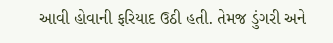આવી હોવાની ફરિયાદ ઉઠી હતી. તેમજ ડુંગરી અને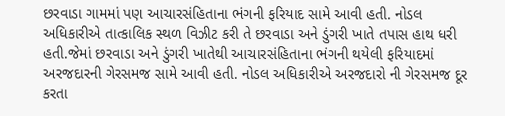છરવાડા ગામમાં પણ આચારસંહિતાના ભંગની ફરિયાદ સામે આવી હતી. નોડલ અધિકારીએ તાત્કાલિક સ્થળ વિઝીટ કરી તે છરવાડા અને ડુંગરી ખાતે તપાસ હાથ ધરી હતી.જેમાં છરવાડા અને ડુંગરી ખાતેથી આચારસંહિતાના ભંગની થયેલી ફરિયાદમાં અરજદારની ગેરસમજ સામે આવી હતી. નોડલ અધિકારીએ અરજદારો ની ગેરસમજ દૂર કરતા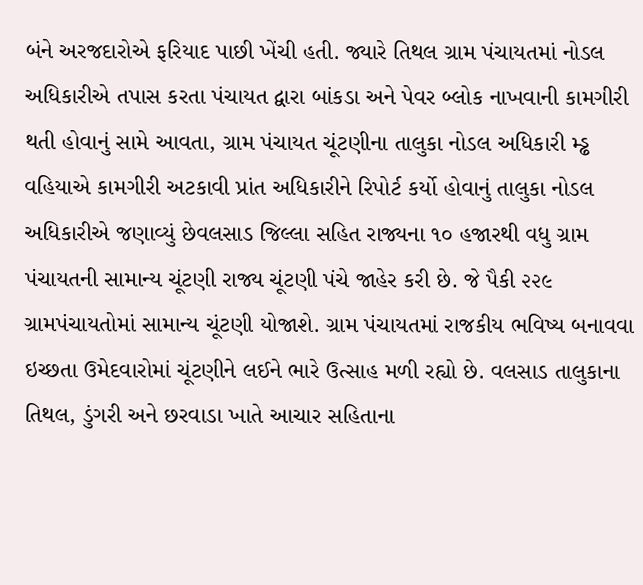બંને અરજદારોએ ફરિયાદ પાછી ખેંચી હતી. જ્યારે તિથલ ગ્રામ પંચાયતમાં નોડલ અધિકારીએ તપાસ કરતા પંચાયત દ્વારા બાંકડા અને પેવર બ્લોક નાખવાની કામગીરી થતી હોવાનું સામે આવતા, ગ્રામ પંચાયત ચૂંટણીના તાલુકા નોડલ અધિકારી મ્ડ્ઢ વહિયાએ કામગીરી અટકાવી પ્રાંત અધિકારીને રિપોર્ટ કર્યો હોવાનું તાલુકા નોડલ અધિકારીએ જણાવ્યું છેવલસાડ જિલ્લા સહિત રાજ્યના ૧૦ હજારથી વધુ ગ્રામ પંચાયતની સામાન્ય ચૂંટણી રાજ્ય ચૂંટણી પંચે જાહેર કરી છે. જે પૈકી ૨૨૯ ગ્રામપંચાયતોમાં સામાન્ય ચૂંટણી યોજાશે. ગ્રામ પંચાયતમાં રાજકીય ભવિષ્ય બનાવવા ઇચ્છતા ઉમેદવારોમાં ચૂંટણીને લઈને ભારે ઉત્સાહ મળી રહ્યો છે. વલસાડ તાલુકાના તિથલ, ડુંગરી અને છરવાડા ખાતે આચાર સહિતાના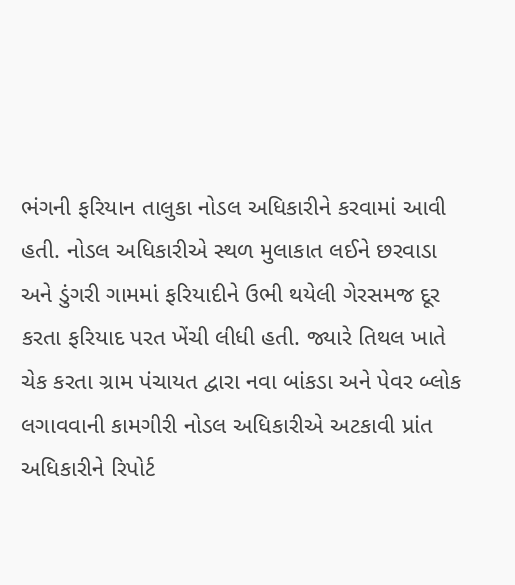ભંગની ફરિયાન તાલુકા નોડલ અધિકારીને કરવામાં આવી હતી. નોડલ અધિકારીએ સ્થળ મુલાકાત લઈને છરવાડા અને ડુંગરી ગામમાં ફરિયાદીને ઉભી થયેલી ગેરસમજ દૂર કરતા ફરિયાદ પરત ખેંચી લીધી હતી. જ્યારે તિથલ ખાતે ચેક કરતા ગ્રામ પંચાયત દ્વારા નવા બાંકડા અને પેવર બ્લોક લગાવવાની કામગીરી નોડલ અધિકારીએ અટકાવી પ્રાંત અધિકારીને રિપોર્ટ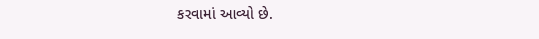કરવામાં આવ્યો છે.